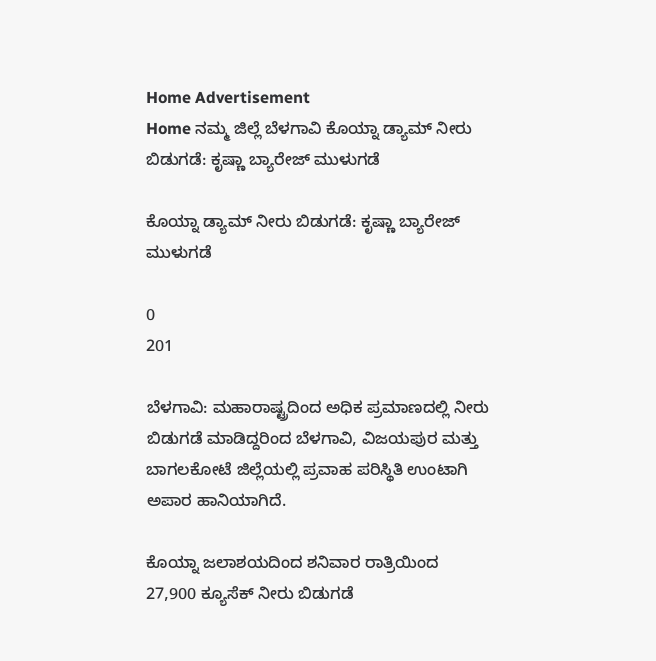Home Advertisement
Home ನಮ್ಮ ಜಿಲ್ಲೆ ಬೆಳಗಾವಿ ಕೊಯ್ನಾ ಡ್ಯಾಮ್ ನೀರು ಬಿಡುಗಡೆ: ಕೃಷ್ಣಾ ಬ್ಯಾರೇಜ್ ಮುಳುಗಡೆ

ಕೊಯ್ನಾ ಡ್ಯಾಮ್ ನೀರು ಬಿಡುಗಡೆ: ಕೃಷ್ಣಾ ಬ್ಯಾರೇಜ್ ಮುಳುಗಡೆ

0
201

ಬೆಳಗಾವಿ: ಮಹಾರಾಷ್ಟ್ರದಿಂದ ಅಧಿಕ ಪ್ರಮಾಣದಲ್ಲಿ ನೀರು ಬಿಡುಗಡೆ ಮಾಡಿದ್ದರಿಂದ ಬೆಳಗಾವಿ, ವಿಜಯಪುರ ಮತ್ತು ಬಾಗಲಕೋಟೆ ಜಿಲ್ಲೆಯಲ್ಲಿ ಪ್ರವಾಹ ಪರಿಸ್ಥಿತಿ ಉಂಟಾಗಿ ಅಪಾರ ಹಾನಿಯಾಗಿದೆ.

ಕೊಯ್ನಾ ಜಲಾಶಯದಿಂದ ಶನಿವಾರ ರಾತ್ರಿಯಿಂದ 27,900 ಕ್ಯೂಸೆಕ್ ನೀರು ಬಿಡುಗಡೆ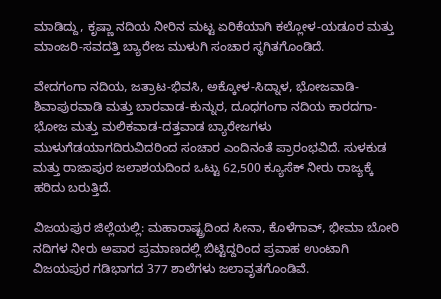ಮಾಡಿದ್ದು, ಕೃಷ್ಣಾ ನದಿಯ ನೀರಿನ ಮಟ್ಟ ಏರಿಕೆಯಾಗಿ ಕಲ್ಲೋಳ-ಯಡೂರ ಮತ್ತು ಮಾಂಜರಿ-ಸವದತ್ತಿ ಬ್ಯಾರೇಜ ಮುಳುಗಿ ಸಂಚಾರ ಸ್ಥಗಿತಗೊಂಡಿದೆ.

ವೇದಗಂಗಾ ನದಿಯ, ಜತ್ರಾಟ-ಭಿವಸಿ, ಅಕ್ಕೋಳ-ಸಿದ್ನಾಳ, ಭೋಜವಾಡಿ-ಶಿವಾಪುರವಾಡಿ ಮತ್ತು ಬಾರವಾಡ-ಕುನ್ನುರ, ದೂಧಗಂಗಾ ನದಿಯ ಕಾರದಗಾ-ಭೋಜ ಮತ್ತು ಮಲಿಕವಾಡ-ದತ್ತವಾಡ ಬ್ಯಾರೇಜಗಳು ಮುಳುಗೆಡಯಾಗದಿರುವಿದರಿಂದ ಸಂಚಾರ ಎಂದಿನಂತೆ ಪ್ರಾರಂಭವಿದೆ. ಸುಳಕುಡ ಮತ್ತು ರಾಜಾಪುರ ಜಲಾಶಯದಿಂದ ಒಟ್ಟು 62,500 ಕ್ಯೂಸೆಕ್ ನೀರು ರಾಜ್ಯಕ್ಕೆ ಹರಿದು ಬರುತ್ತಿದೆ.

ವಿಜಯಪುರ ಜಿಲ್ಲೆಯಲ್ಲಿ: ಮಹಾರಾಷ್ಟ್ರದಿಂದ ಸೀನಾ, ಕೊಳೆಗಾವ್, ಭೀಮಾ ಬೋರಿ ನದಿಗಳ ನೀರು ಅಪಾರ ಪ್ರಮಾಣದಲ್ಲಿ ಬಿಟ್ಟಿದ್ದರಿಂದ ಪ್ರವಾಹ ಉಂಟಾಗಿ ವಿಜಯಪುರ ಗಡಿಭಾಗದ 377 ಶಾಲೆಗಳು ಜಲಾವೃತಗೊಂಡಿವೆ.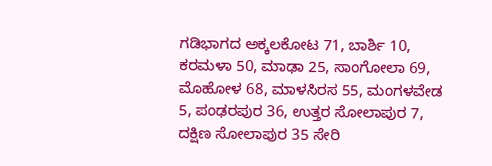ಗಡಿಭಾಗದ ಅಕ್ಕಲಕೋಟ 71, ಬಾರ್ಶಿ 10, ಕರಮಳಾ 50, ಮಾಢಾ 25, ಸಾಂಗೋಲಾ 69, ಮೊಹೋಳ 68, ಮಾಳಸಿರಸ 55, ಮಂಗಳವೇಡ 5, ಪಂಢರಪುರ 36, ಉತ್ತರ ಸೋಲಾಪುರ 7, ದಕ್ಷಿಣ ಸೋಲಾಪುರ 35 ಸೇರಿ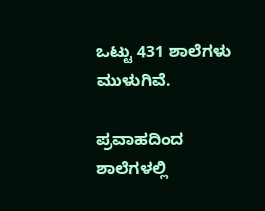ಒಟ್ಟು 431 ಶಾಲೆಗಳು ಮುಳುಗಿವೆ.

ಪ್ರವಾಹದಿಂದ ಶಾಲೆಗಳಲ್ಲಿ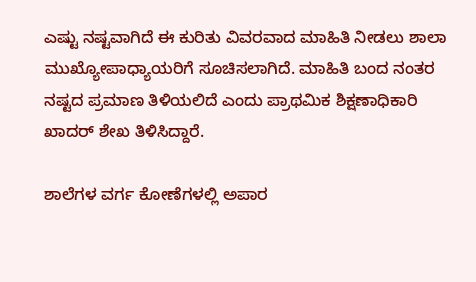ಎಷ್ಟು ನಷ್ಟವಾಗಿದೆ ಈ ಕುರಿತು ವಿವರವಾದ ಮಾಹಿತಿ ನೀಡಲು ಶಾಲಾ ಮುಖ್ಯೋಪಾಧ್ಯಾಯರಿಗೆ ಸೂಚಿಸಲಾಗಿದೆ. ಮಾಹಿತಿ ಬಂದ ನಂತರ ನಷ್ಟದ ಪ್ರಮಾಣ ತಿಳಿಯಲಿದೆ ಎಂದು ಪ್ರಾಥಮಿಕ ಶಿಕ್ಷಣಾಧಿಕಾರಿ ಖಾದರ್ ಶೇಖ ತಿಳಿಸಿದ್ದಾರೆ.

ಶಾಲೆಗಳ ವರ್ಗ ಕೋಣೆಗಳಲ್ಲಿ ಅಪಾರ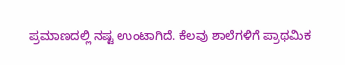ಪ್ರಮಾಣದಲ್ಲಿ ನಷ್ಟ ಉಂಟಾಗಿದೆ. ಕೆಲವು ಶಾಲೆಗಳಿಗೆ ಪ್ರಾಥಮಿಕ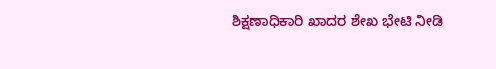ಶಿಕ್ಷಣಾಧಿಕಾರಿ ಖಾದರ ಶೇಖ ಭೇಟಿ ನೀಡಿ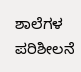ಶಾಲೆಗಳ ಪರಿಶೀಲನೆ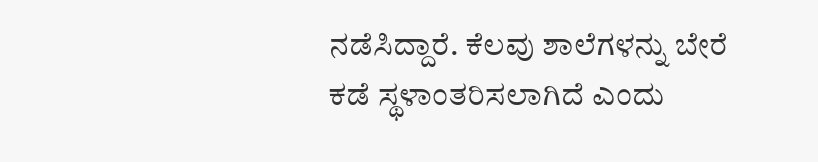ನಡೆಸಿದ್ದಾರೆ. ಕೆಲವು ಶಾಲೆಗಳನ್ನು ಬೇರೆ ಕಡೆ ಸ್ಥಳಾಂತರಿಸಲಾಗಿದೆ ಎಂದು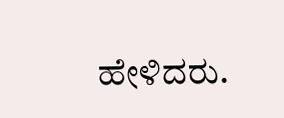ಹೇಳಿದರು.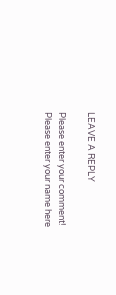LEAVE A REPLY

Please enter your comment!
Please enter your name here